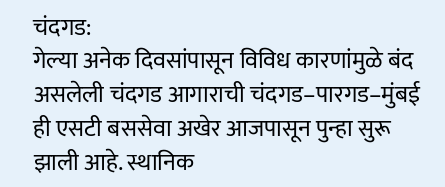चंदगड:
गेल्या अनेक दिवसांपासून विविध कारणांमुळे बंद असलेली चंदगड आगाराची चंदगड–पारगड–मुंबई ही एसटी बससेवा अखेर आजपासून पुन्हा सुरू झाली आहे. स्थानिक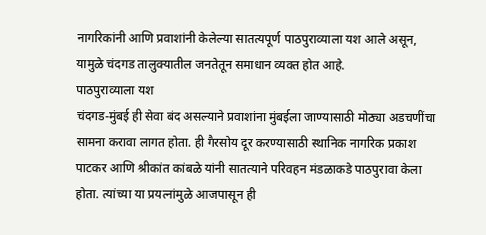नागरिकांनी आणि प्रवाशांनी केलेल्या सातत्यपूर्ण पाठपुराव्याला यश आले असून, यामुळे चंदगड तालुक्यातील जनतेतून समाधान व्यक्त होत आहे.
पाठपुराव्याला यश
चंदगड-मुंबई ही सेवा बंद असल्याने प्रवाशांना मुंबईला जाण्यासाठी मोठ्या अडचणींचा सामना करावा लागत होता. ही गैरसोय दूर करण्यासाठी स्थानिक नागरिक प्रकाश पाटकर आणि श्रीकांत कांबळे यांनी सातत्याने परिवहन मंडळाकडे पाठपुरावा केला होता. त्यांच्या या प्रयत्नांमुळे आजपासून ही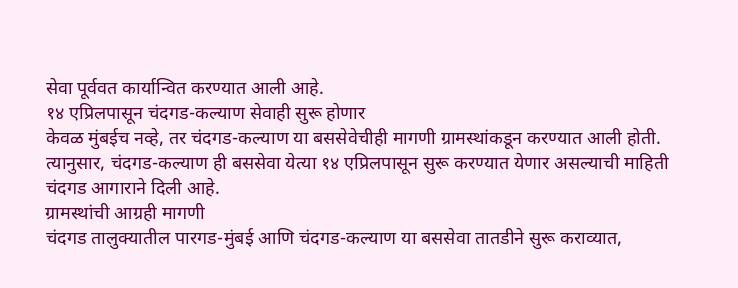सेवा पूर्ववत कार्यान्वित करण्यात आली आहे.
१४ एप्रिलपासून चंदगड-कल्याण सेवाही सुरू होणार
केवळ मुंबईच नव्हे, तर चंदगड-कल्याण या बससेवेचीही मागणी ग्रामस्थांकडून करण्यात आली होती. त्यानुसार, चंदगड-कल्याण ही बससेवा येत्या १४ एप्रिलपासून सुरू करण्यात येणार असल्याची माहिती चंदगड आगाराने दिली आहे.
ग्रामस्थांची आग्रही मागणी
चंदगड तालुक्यातील पारगड-मुंबई आणि चंदगड-कल्याण या बससेवा तातडीने सुरू कराव्यात,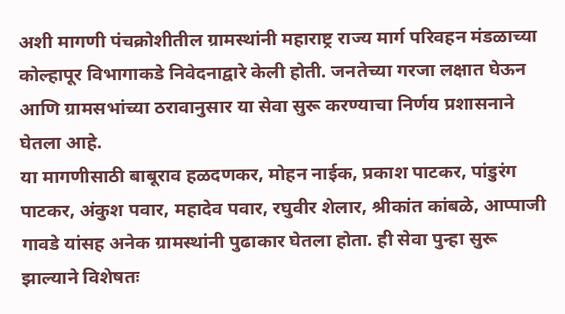अशी मागणी पंचक्रोशीतील ग्रामस्थांनी महाराष्ट्र राज्य मार्ग परिवहन मंडळाच्या कोल्हापूर विभागाकडे निवेदनाद्वारे केली होती. जनतेच्या गरजा लक्षात घेऊन आणि ग्रामसभांच्या ठरावानुसार या सेवा सुरू करण्याचा निर्णय प्रशासनाने घेतला आहे.
या मागणीसाठी बाबूराव हळदणकर, मोहन नाईक, प्रकाश पाटकर, पांडुरंग पाटकर, अंकुश पवार, महादेव पवार, रघुवीर शेलार, श्रीकांत कांबळे, आप्पाजी गावडे यांसह अनेक ग्रामस्थांनी पुढाकार घेतला होता. ही सेवा पुन्हा सुरू झाल्याने विशेषतः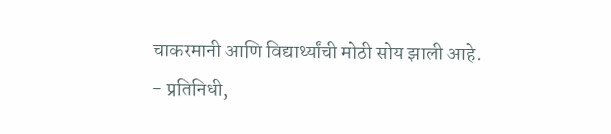चाकरमानी आणि विद्यार्थ्यांची मोठी सोय झाली आहे.
- प्रतिनिधी,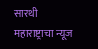सारथी महाराष्ट्राचा न्यूज